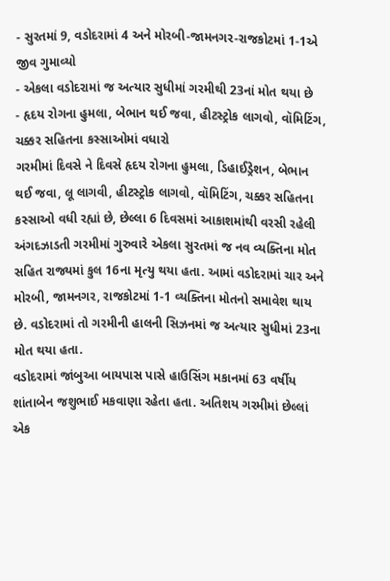- સુરતમાં 9, વડોદરામાં 4 અને મોરબી-જામનગર-રાજકોટમાં 1-1એ જીવ ગુમાવ્યો
- એકલા વડોદરામાં જ અત્યાર સુધીમાં ગરમીથી 23નાં મોત થયા છે
- હૃદય રોગના હુમલા, બેભાન થઈ જવા, હીટસ્ટ્રોક લાગવો, વૉમિટિંગ, ચક્કર સહિતના કસ્સાઓમાં વધારો
ગરમીમાં દિવસે ને દિવસે હૃદય રોગના હુમલા, ડિહાઈડ્રેશન, બેભાન થઈ જવા, લૂ લાગવી, હીટસ્ટ્રોક લાગવો, વૉમિટિંગ, ચક્કર સહિતના કસ્સાઓ વધી રહ્યાં છે, છેલ્લા 6 દિવસમાં આકાશમાંથી વરસી રહેલી અંગદઝાડતી ગરમીમાં ગુરુવારે એકલા સુરતમાં જ નવ વ્યક્તિના મોત સહિત રાજ્યમાં કુલ 16ના મૃત્યુ થયા હતા. આમાં વડોદરામાં ચાર અને મોરબી, જામનગર, રાજકોટમાં 1-1 વ્યક્તિના મોતનો સમાવેશ થાય છે. વડોદરામાં તો ગરમીની હાલની સિઝનમાં જ અત્યાર સુધીમાં 23ના મોત થયા હતા.
વડોદરામાં જાંબુઆ બાયપાસ પાસે હાઉસિંગ મકાનમાં 63 વર્ષીય શાંતાબેન જશુભાઈ મકવાણા રહેતા હતા. અતિશય ગરમીમાં છેલ્લાં એક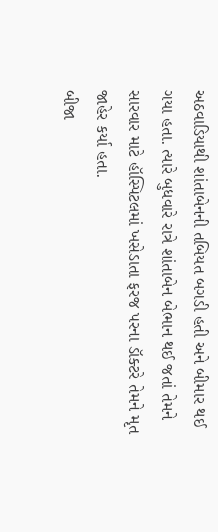અઠવાડિયાથી શાંતાબેનની તબિયત બગડી હતી અને બીમાર થઈ ગયા હતા. ત્યારે બુધવારે રાત્રે શાંતાબેન બેભાન થઈ જતાં તેમને સારવાર માટે હૉસ્પિટલમાં ખસેડાતા ફરજ પરના ડૉક્ટરે તેમને મૃત જાહેર કર્યા હતા.
બીજા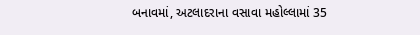બનાવમાં, અટલાદરાના વસાવા મહોલ્લામાં 35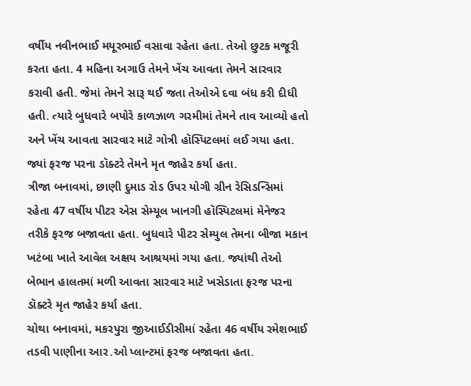વર્ષીય નવીનભાઈ મયૂરભાઈ વસાવા રહેતા હતા. તેઓ છુટક મજૂરી કરતા હતા. 4 મહિના અગાઉ તેમને ખેંચ આવતા તેમને સારવાર કરાવી હતી. જેમાં તેમને સારૂ થઈ જતા તેઓએ દવા બંધ કરી દીધી હતી. ત્યારે બુધવારે બપોરે કાળઝાળ ગરમીમાં તેમને તાવ આવ્યો હતો અને ખેંચ આવતા સારવાર માટે ગોત્રી હૉસ્પિટલમાં લઈ ગયા હતા. જ્યાં ફરજ પરના ડૉક્ટરે તેમને મૃત જાહેર કર્યા હતા.
ત્રીજા બનાવમાં, છાણી દુમાડ રોડ ઉપર યોગી ગ્રીન રેસિડન્સિમાં રહેતા 47 વર્ષીય પીટર એસ સેમ્યૂલ ખાનગી હૉસ્પિટલમાં મેનેજર તરીકે ફરજ બજાવતા હતા. બુધવારે પીટર સેમ્યુલ તેમના બીજા મકાન ખટંબા ખાતે આવેલ અક્ષય આશ્રયમાં ગયા હતા. જ્યાંથી તેઓ બેભાન હાલતમાં મળી આવતા સારવાર માટે ખસેડાતા ફરજ પરના ડૉક્ટરે મૃત જાહેર કર્યા હતા.
ચોથા બનાવમાં, મકરપુરા જીઆઈડીસીમાં રહેતા 46 વર્ષીય રમેશભાઈ તડવી પાણીના આર.ઓ પ્લાન્ટમાં ફરજ બજાવતા હતા.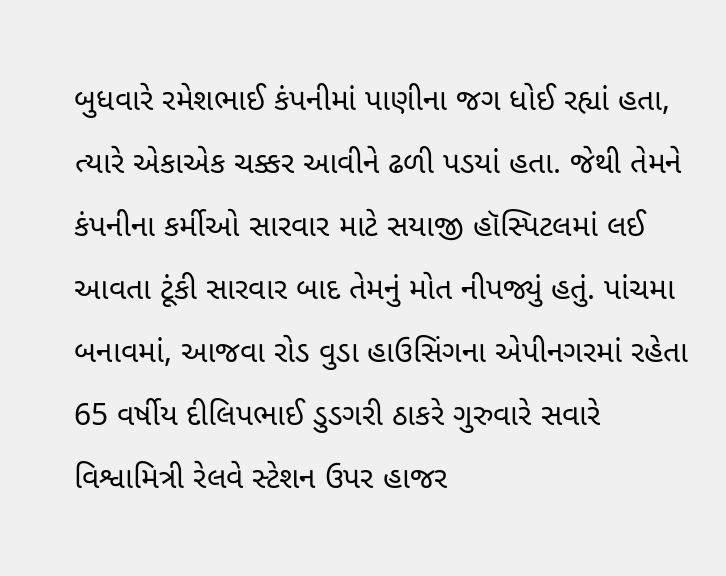બુધવારે રમેશભાઈ કંપનીમાં પાણીના જગ ધોઈ રહ્યાં હતા, ત્યારે એકાએક ચક્કર આવીને ઢળી પડયાં હતા. જેથી તેમને કંપનીના કર્મીઓ સારવાર માટે સયાજી હૉસ્પિટલમાં લઈ આવતા ટૂંકી સારવાર બાદ તેમનું મોત નીપજ્યું હતું. પાંચમા બનાવમાં, આજવા રોડ વુડા હાઉસિંગના એપીનગરમાં રહેતા 65 વર્ષીય દીલિપભાઈ ડુડગરી ઠાકરે ગુરુવારે સવારે વિશ્વામિત્રી રેલવે સ્ટેશન ઉપર હાજર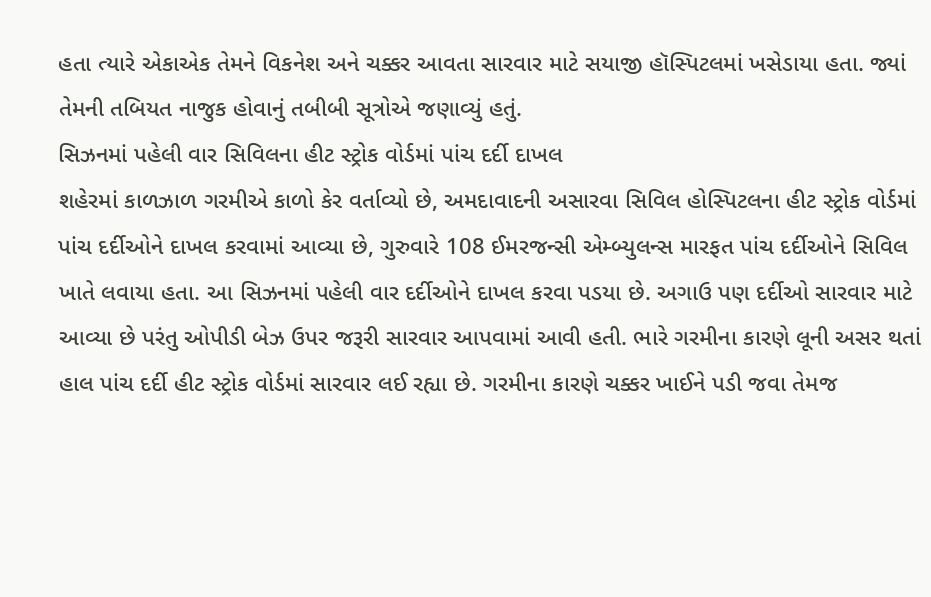હતા ત્યારે એકાએક તેમને વિકનેશ અને ચક્કર આવતા સારવાર માટે સયાજી હૉસ્પિટલમાં ખસેડાયા હતા. જ્યાં તેમની તબિયત નાજુક હોવાનું તબીબી સૂત્રોએ જણાવ્યું હતું.
સિઝનમાં પહેલી વાર સિવિલના હીટ સ્ટ્રોક વોર્ડમાં પાંચ દર્દી દાખલ
શહેરમાં કાળઝાળ ગરમીએ કાળો કેર વર્તાવ્યો છે, અમદાવાદની અસારવા સિવિલ હોસ્પિટલના હીટ સ્ટ્રોક વોર્ડમાં પાંચ દર્દીઓને દાખલ કરવામાં આવ્યા છે, ગુરુવારે 108 ઈમરજન્સી એમ્બ્યુલન્સ મારફત પાંચ દર્દીઓને સિવિલ ખાતે લવાયા હતા. આ સિઝનમાં પહેલી વાર દર્દીઓને દાખલ કરવા પડયા છે. અગાઉ પણ દર્દીઓ સારવાર માટે આવ્યા છે પરંતુ ઓપીડી બેઝ ઉપર જરૂરી સારવાર આપવામાં આવી હતી. ભારે ગરમીના કારણે લૂની અસર થતાં હાલ પાંચ દર્દી હીટ સ્ટ્રોક વોર્ડમાં સારવાર લઈ રહ્યા છે. ગરમીના કારણે ચક્કર ખાઈને પડી જવા તેમજ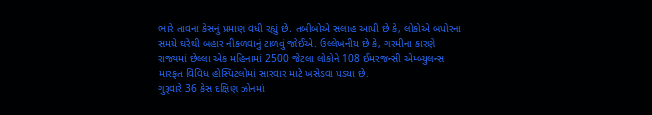ભારે તાવના કેસનું પ્રમાણ વધી રહ્યું છે. તબીબોએ સલાહ આપી છે કે, લોકોએ બપોરના સમયે ઘરેથી બહાર નીકળવાનું ટાળવું જોઈએ. ઉલ્લેખનીય છે કે, ગરમીના કારણે રાજ્યમાં છેલ્લા એક મહિનામાં 2500 જેટલા લોકોને 108 ઈમરજન્સી એમ્બ્યુલન્સ મારફત વિવિધ હોસ્પિટલોમાં સારવાર માટે ખસેડવા પડયા છે.
ગુરૂવારે 36 કેસ દક્ષિણ ઝોનમાં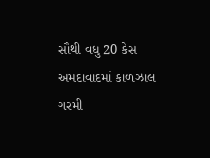સૌથી વધુ 20 કેસ
અમદાવાદમાં કાળઝાલ ગરમી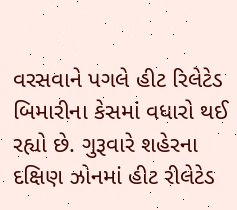વરસવાને પગલે હીટ રિલેટેડ બિમારીના કેસમાં વધારો થઈ રહ્યો છે. ગુરૂવારે શહેરના દક્ષિણ ઝોનમાં હીટ રીલેટેડ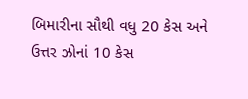બિમારીના સૌથી વધુ 20 કેસ અને ઉત્તર ઝોનાં 10 કેસ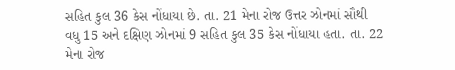સહિત કુલ 36 કેસ નોંધાયા છે. તા. 21 મેના રોજ ઉત્તર ઝોનમાં સૌથી વધુ 15 અને દક્ષિણ ઝોનમાં 9 સહિત કુલ 35 કેસ નોંધાયા હતા. તા. 22 મેના રોજ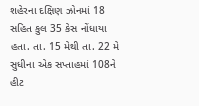શહેરના દક્ષિણ ઝોનમાં 18 સહિત કુલ 35 કેસ નોંધાયા હતા. તા. 15 મેથી તા. 22 મે સુધીના એક સપ્તાહમાં 108ને હીટ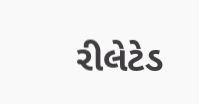રીલેટેડ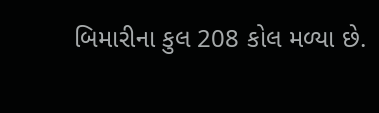બિમારીના કુલ 208 કોલ મળ્યા છે.